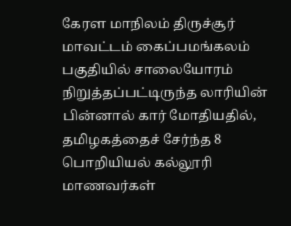கேரள மாநிலம் திருச்சூர் மாவட்டம் கைப்பமங்கலம் பகுதியில் சாலையோரம் நிறுத்தப்பட்டிருந்த லாரியின் பின்னால் கார் மோதியதில், தமிழகத்தைச் சேர்ந்த 8 பொறியியல் கல்லூரி மாணவர்கள்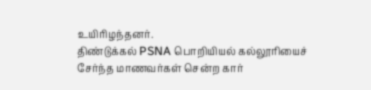உயிரிழந்தனர்.
திண்டுக்கல் PSNA பொறியியல் கல்லூரியைச் சேர்ந்த மாணவர்கள் சென்ற கார்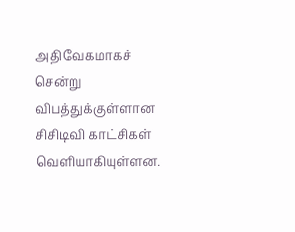அதிவேகமாகச் சென்று விபத்துக்குள்ளான சிசிடிவி காட்சிகள் வெளியாகியுள்ளன.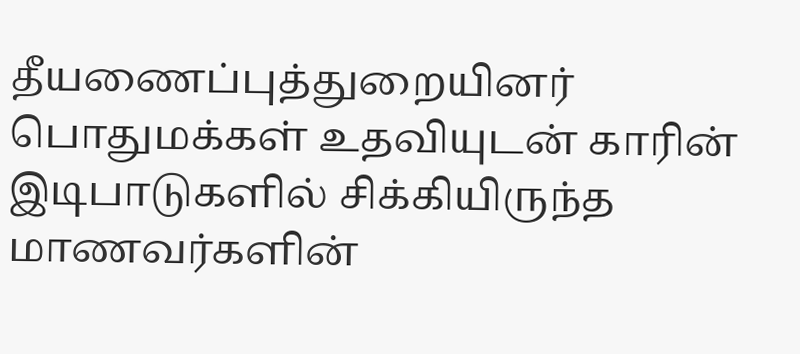தீயணைப்புத்துறையினர் பொதுமக்கள் உதவியுடன் காரின் இடிபாடுகளில் சிக்கியிருந்த மாணவர்களின்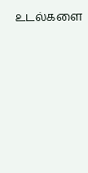உடல்களை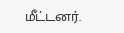மீட்டனர்.